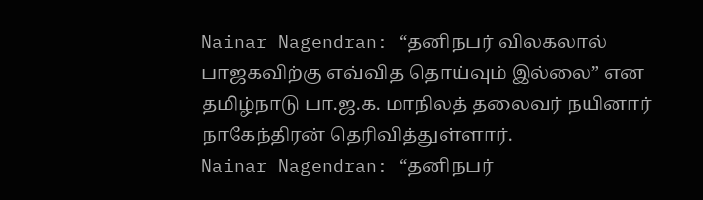Nainar Nagendran: “தனிநபர் விலகலால் பாஜகவிற்கு எவ்வித தொய்வும் இல்லை” என தமிழ்நாடு பா.ஜ.க. மாநிலத் தலைவர் நயினார் நாகேந்திரன் தெரிவித்துள்ளார்.
Nainar Nagendran: “தனிநபர்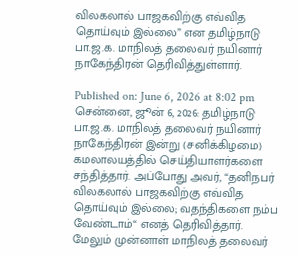விலகலால் பாஜகவிற்கு எவ்வித தொய்வும் இல்லை” என தமிழ்நாடு பா.ஜ.க. மாநிலத் தலைவர் நயினார் நாகேந்திரன் தெரிவித்துள்ளார்.

Published on: June 6, 2026 at 8:02 pm
சென்னை, ஜூன் 6, 2026: தமிழ்நாடு பா.ஜ.க. மாநிலத் தலைவர் நயினார் நாகேந்திரன் இன்று (சனிக்கிழமை) கமலாலயத்தில் செய்தியாளர்களை சந்தித்தார். அப்போது அவர், “தனிநபர் விலகலால் பாஜகவிற்கு எவ்வித தொய்வும் இல்லை; வதந்திகளை நம்ப வேண்டாம்“ எனத் தெரிவித்தார்.
மேலும் முன்னாள் மாநிலத் தலைவர்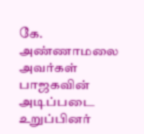கே. அண்ணாமலை அவர்கள் பாஜகவின் அடிப்படை உறுப்பினர்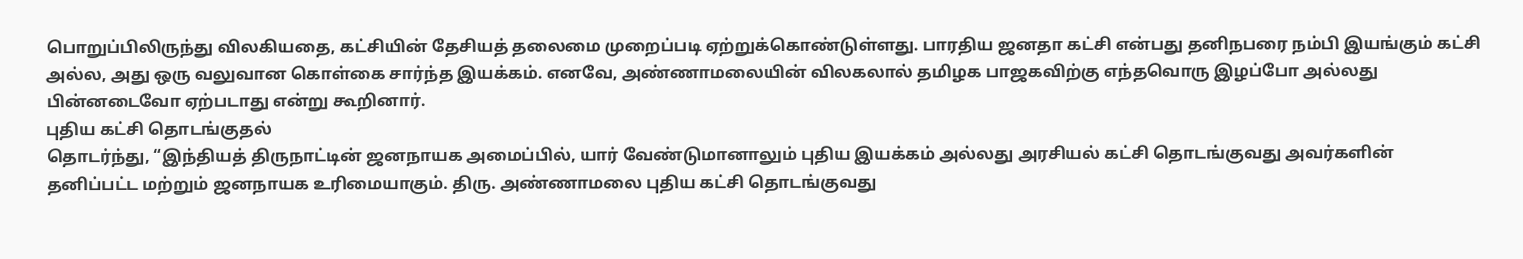பொறுப்பிலிருந்து விலகியதை, கட்சியின் தேசியத் தலைமை முறைப்படி ஏற்றுக்கொண்டுள்ளது. பாரதிய ஜனதா கட்சி என்பது தனிநபரை நம்பி இயங்கும் கட்சி அல்ல, அது ஒரு வலுவான கொள்கை சார்ந்த இயக்கம். எனவே, அண்ணாமலையின் விலகலால் தமிழக பாஜகவிற்கு எந்தவொரு இழப்போ அல்லது பின்னடைவோ ஏற்படாது என்று கூறினார்.
புதிய கட்சி தொடங்குதல்
தொடர்ந்து, “இந்தியத் திருநாட்டின் ஜனநாயக அமைப்பில், யார் வேண்டுமானாலும் புதிய இயக்கம் அல்லது அரசியல் கட்சி தொடங்குவது அவர்களின் தனிப்பட்ட மற்றும் ஜனநாயக உரிமையாகும். திரு. அண்ணாமலை புதிய கட்சி தொடங்குவது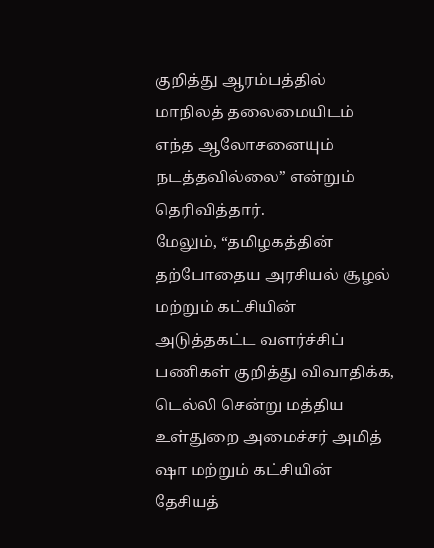குறித்து ஆரம்பத்தில் மாநிலத் தலைமையிடம் எந்த ஆலோசனையும் நடத்தவில்லை” என்றும் தெரிவித்தார்.
மேலும், “தமிழகத்தின் தற்போதைய அரசியல் சூழல் மற்றும் கட்சியின் அடுத்தகட்ட வளர்ச்சிப் பணிகள் குறித்து விவாதிக்க, டெல்லி சென்று மத்திய உள்துறை அமைச்சர் அமித் ஷா மற்றும் கட்சியின் தேசியத்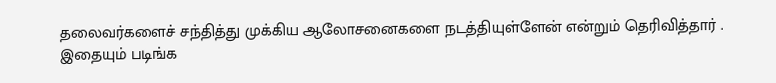தலைவர்களைச் சந்தித்து முக்கிய ஆலோசனைகளை நடத்தியுள்ளேன் என்றும் தெரிவித்தார் .
இதையும் படிங்க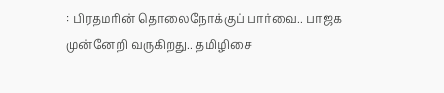: பிரதமரின் தொலைநோக்குப் பார்வை.. பாஜக முன்னேறி வருகிறது.. தமிழிசை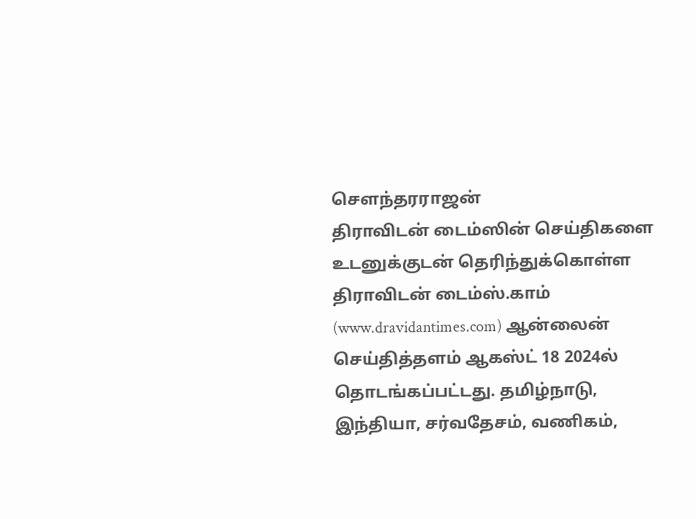சௌந்தரராஜன்
திராவிடன் டைம்ஸின் செய்திகளை உடனுக்குடன் தெரிந்துக்கொள்ள
திராவிடன் டைம்ஸ்.காம் (www.dravidantimes.com) ஆன்லைன் செய்தித்தளம் ஆகஸ்ட் 18 2024ல் தொடங்கப்பட்டது. தமிழ்நாடு, இந்தியா, சர்வதேசம், வணிகம்,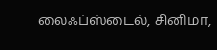லைஃப்ஸ்டைல், சினிமா,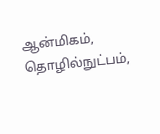ஆன்மிகம், தொழில்நுட்பம்,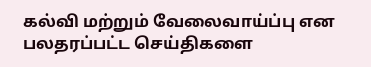கல்வி மற்றும் வேலைவாய்ப்பு என பலதரப்பட்ட செய்திகளை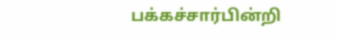பக்கச்சார்பின்றி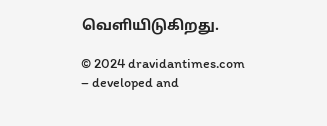வெளியிடுகிறது.

© 2024 dravidantimes.com – developed and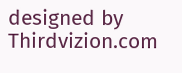designed by Thirdvizion.com